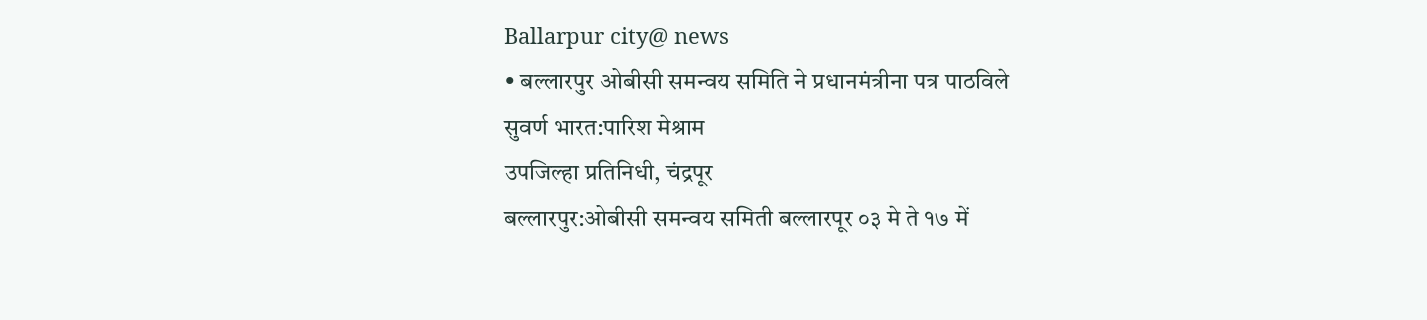Ballarpur city@ news
• बल्लारपुर ओबीसी समन्वय समिति ने प्रधानमंत्रीना पत्र पाठविले
सुवर्ण भारत:पारिश मेश्राम
उपजिल्हा प्रतिनिधी, चंद्रपूर
बल्लारपुर:ओबीसी समन्वय समिती बल्लारपूर ०३ मे ते १७ में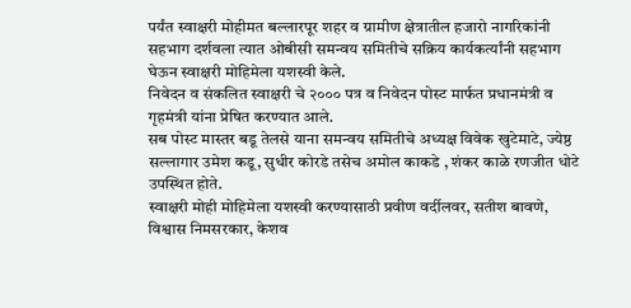पर्यंत स्वाक्षरी मोहीमत बल्लारपूर शहर व ग्रामीण क्षेत्रातील हजारो नागरिकांनी सहभाग दर्शवला त्यात ओबीसी समन्वय समितीचे सक्रिय कार्यकर्त्यांनी सहभाग घेऊन स्वाक्षरी मोहिमेला यशस्वी केले.
निवेदन व संकलित स्वाक्षरी चे २००० पत्र व निवेदन पोस्ट मार्फत प्रधानमंत्री व गृहमंत्री यांना प्रेषित करण्यात आले.
सब पोस्ट मास्तर बडू तेलसे याना समन्वय समितीचे अध्यक्ष विवेक खुटेमाटे, ज्येष्ठ सल्लागार उमेश कडू, सुधीर कोरडे तसेच अमोल काकडे , शंकर काळे रणजीत धोटे उपस्थित होते.
स्वाक्षरी मोही मोहिमेला यशस्वी करण्यासाठी प्रवीण वर्दीलवर, सतीश बावणे, विश्वास निमसरकार, केशव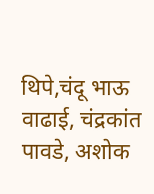थिपे,चंदू भाऊ वाढाई, चंद्रकांत पावडे, अशोक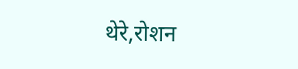थेरे,रोशन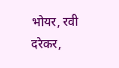भोयर, रवी दरेकर,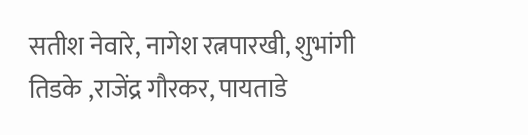सतीश नेवारे, नागेश रत्नपारखी, शुभांगी तिडके ,राजेंद्र गौरकर, पायताडे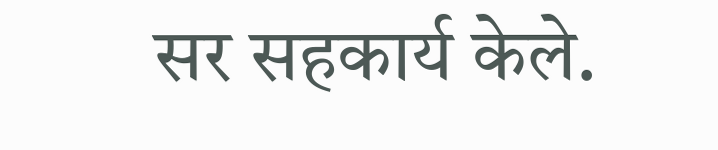सर सहकार्य केले.